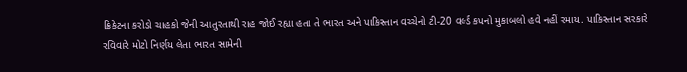ક્રિકેટના કરોડો ચાહકો જેની આતુરતાથી રાહ જોઈ રહ્યા હતા તે ભારત અને પાકિસ્તાન વચ્ચેનો ટી-20 વર્લ્ડ કપનો મુકાબલો હવે નહીં રમાય. પાકિસ્તાન સરકારે રવિવારે મોટો નિર્ણય લેતા ભારત સામેની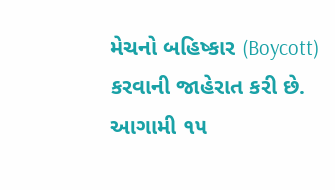મેચનો બહિષ્કાર (Boycott) કરવાની જાહેરાત કરી છે. આગામી ૧૫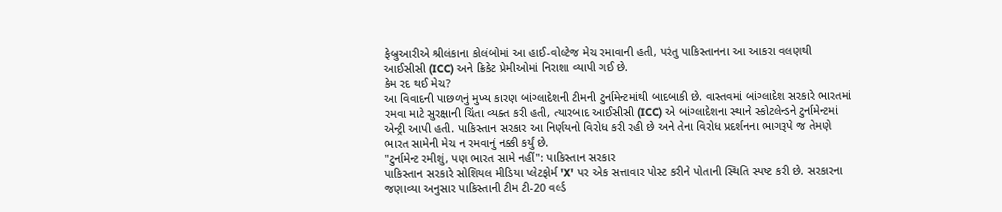ફેબ્રુઆરીએ શ્રીલંકાના કોલંબોમાં આ હાઈ-વોલ્ટેજ મેચ રમાવાની હતી, પરંતુ પાકિસ્તાનના આ આકરા વલણથી આઈસીસી (ICC) અને ક્રિકેટ પ્રેમીઓમાં નિરાશા વ્યાપી ગઈ છે.
કેમ રદ થઈ મેચ?
આ વિવાદની પાછળનું મુખ્ય કારણ બાંગ્લાદેશની ટીમની ટુર્નામેન્ટમાંથી બાદબાકી છે. વાસ્તવમાં બાંગ્લાદેશ સરકારે ભારતમાં રમવા માટે સુરક્ષાની ચિંતા વ્યક્ત કરી હતી, ત્યારબાદ આઈસીસી (ICC) એ બાંગ્લાદેશના સ્થાને સ્કોટલેન્ડને ટુર્નામેન્ટમાં એન્ટ્રી આપી હતી. પાકિસ્તાન સરકાર આ નિર્ણયનો વિરોધ કરી રહી છે અને તેના વિરોધ પ્રદર્શનના ભાગરૂપે જ તેમણે ભારત સામેની મેચ ન રમવાનું નક્કી કર્યું છે.
"ટુર્નામેન્ટ રમીશું, પણ ભારત સામે નહીં": પાકિસ્તાન સરકાર
પાકિસ્તાન સરકારે સોશિયલ મીડિયા પ્લેટફોર્મ 'X' પર એક સત્તાવાર પોસ્ટ કરીને પોતાની સ્થિતિ સ્પષ્ટ કરી છે. સરકારના જણાવ્યા અનુસાર પાકિસ્તાની ટીમ ટી-20 વર્લ્ડ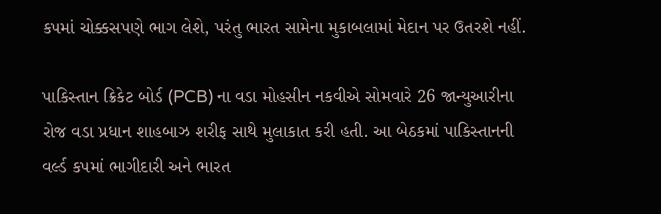કપમાં ચોક્કસપણે ભાગ લેશે, પરંતુ ભારત સામેના મુકાબલામાં મેદાન પર ઉતરશે નહીં.

પાકિસ્તાન ક્રિકેટ બોર્ડ (PCB) ના વડા મોહસીન નકવીએ સોમવારે 26 જાન્યુઆરીના રોજ વડા પ્રધાન શાહબાઝ શરીફ સાથે મુલાકાત કરી હતી. આ બેઠકમાં પાકિસ્તાનની વર્લ્ડ કપમાં ભાગીદારી અને ભારત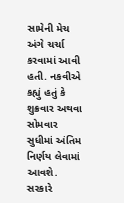સામેની મેચ અંગે ચર્ચા કરવામાં આવી હતી. નકવીએ કહ્યું હતું કે શુક્રવાર અથવા સોમવાર સુધીમાં અંતિમ નિર્ણય લેવામાં આવશે. સરકારે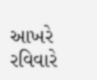આખરે રવિવારે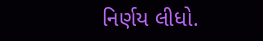નિર્ણય લીધો.